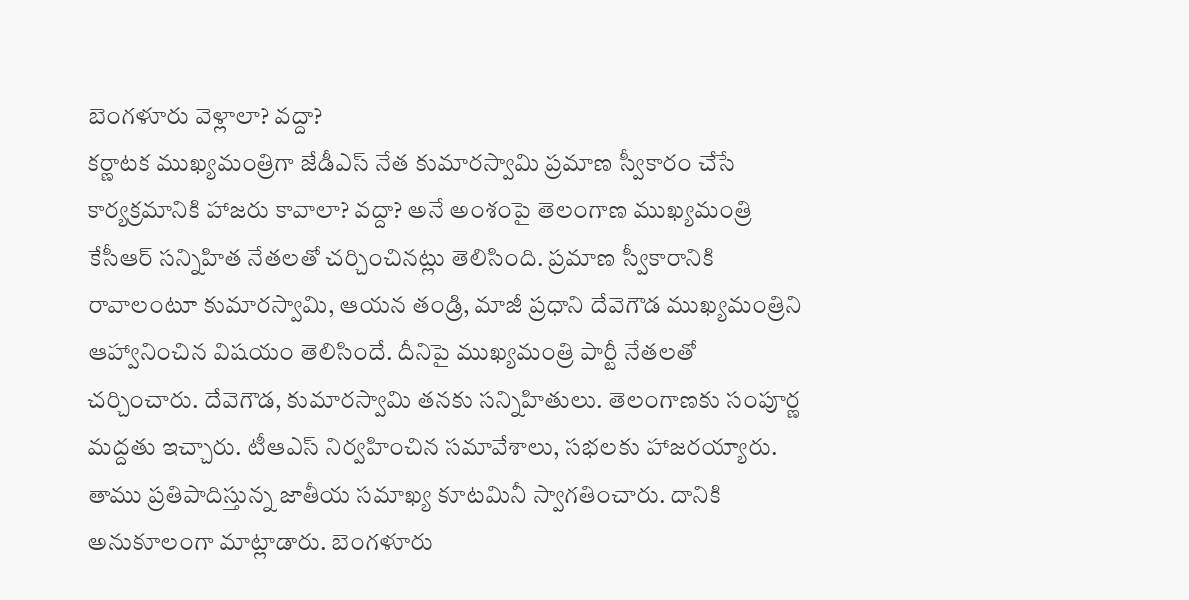బెంగళూరు వెళ్లాలా? వద్దా?
కర్ణాటక ముఖ్యమంత్రిగా జేడీఎస్ నేత కుమారస్వామి ప్రమాణ స్వీకారం చేసే కార్యక్రమానికి హాజరు కావాలా? వద్దా? అనే అంశంపై తెలంగాణ ముఖ్యమంత్రి కేసీఆర్ సన్నిహిత నేతలతో చర్చించినట్లు తెలిసింది. ప్రమాణ స్వీకారానికి రావాలంటూ కుమారస్వామి, ఆయన తండ్రి, మాజీ ప్రధాని దేవెగౌడ ముఖ్యమంత్రిని ఆహ్వానించిన విషయం తెలిసిందే. దీనిపై ముఖ్యమంత్రి పార్టీ నేతలతో చర్చించారు. దేవెగౌడ, కుమారస్వామి తనకు సన్నిహితులు. తెలంగాణకు సంపూర్ణ మద్దతు ఇచ్చారు. టీఆఎస్ నిర్వహించిన సమావేశాలు, సభలకు హాజరయ్యారు. తాము ప్రతిపాదిస్తున్న జాతీయ సమాఖ్య కూటమినీ స్వాగతించారు. దానికి అనుకూలంగా మాట్లాడారు. బెంగళూరు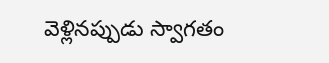వెళ్లినప్పుడు స్వాగతం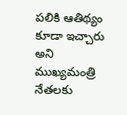పలికి ఆతిథ్యం కూడా ఇచ్చారు అని ముఖ్యమంత్రి నేతలకు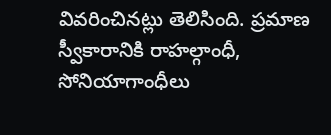వివరించినట్లు తెలిసింది. ప్రమాణ స్వీకారానికి రాహల్గాంధీ, సోనియాగాంధీలు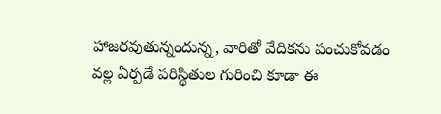హాజరవుతున్నందున్న, వారితో వేదికను పంచుకోవడం వల్ల ఏర్పడే పరిస్థితుల గురించి కూడా ఈ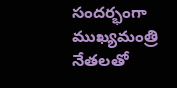సందర్భంగా ముఖ్యమంత్రి నేతలతో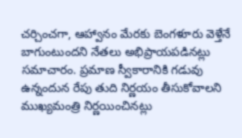చర్చించగా, ఆహ్వానం మేరకు బెంగళూరు వెళ్తేనే బాగుంటుందని నేతలు అభిప్రాయపడినట్లు సమాచారం. ప్రమాణ స్వీకారానికి గడువు ఉన్నందున రేపు తుది నిర్ణయం తీసుకోవాలని ముఖ్యమంత్రి నిర్ణయించినట్లు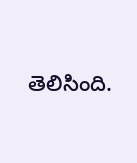తెలిసింది.